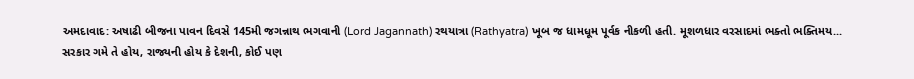અમદાવાદ: અષાઢી બીજના પાવન દિવસે 145મી જગન્નાથ ભગવાની (Lord Jagannath) રથયાત્રા (Rathyatra) ખૂબ જ ધામધૂમ પૂર્વક નીકળી હતી. મૂશળધાર વરસાદમાં ભક્તો ભક્તિમય...
સરકાર ગમે તે હોય, રાજ્યની હોય કે દેશની, કોઈ પણ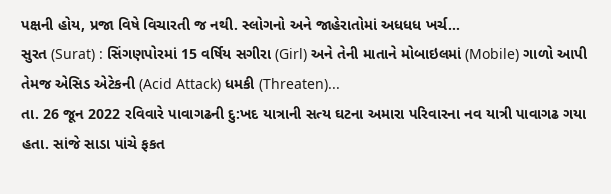પક્ષની હોય, પ્રજા વિષે વિચારતી જ નથી. સ્લોગનો અને જાહેરાતોમાં અધધધ ખર્ચ...
સુરત (Surat) : સિંગણપોરમાં 15 વર્ષિય સગીરા (Girl) અને તેની માતાને મોબાઇલમાં (Mobile) ગાળો આપી તેમજ એસિડ એટેકની (Acid Attack) ધમકી (Threaten)...
તા. 26 જૂન 2022 રવિવારે પાવાગઢની દુ:ખદ યાત્રાની સત્ય ઘટના અમારા પરિવારના નવ યાત્રી પાવાગઢ ગયા હતા. સાંજે સાડા પાંચે ફકત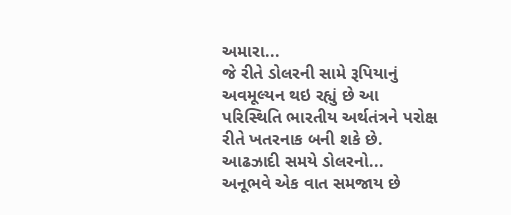અમારા...
જે રીતે ડોલરની સામે રૂપિયાનું અવમૂલ્યન થઇ રહ્યું છે આ પરિસ્થિતિ ભારતીય અર્થતંત્રને પરોક્ષ રીતે ખતરનાક બની શકે છે. આઢઝાદી સમયે ડોલરનો...
અનૂભવે એક વાત સમજાય છે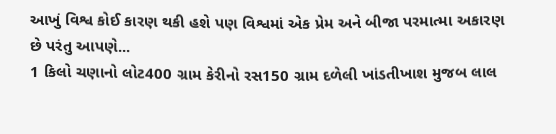આખું વિશ્વ કોઈ કારણ થકી હશે પણ વિશ્વમાં એક પ્રેમ અને બીજા પરમાત્મા અકારણ છે પરંતુ આપણે...
1 કિલો ચણાનો લોટ400 ગ્રામ કેરીનો રસ150 ગ્રામ દળેલી ખાંડતીખાશ મુજબ લાલ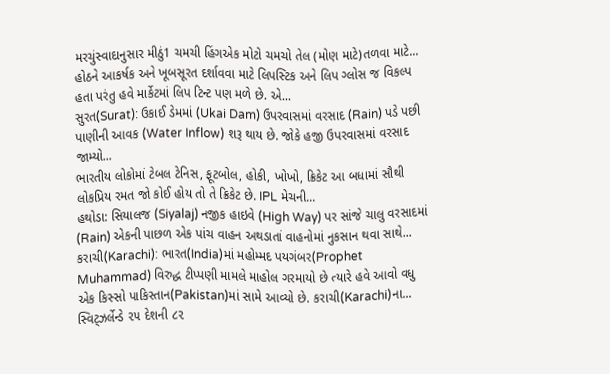મરચુંસ્વાદાનુસાર મીઠું1 ચમચી હિંગએક મોટો ચમચો તેલ (મોણ માટે)તળવા માટે...
હોઠને આકર્ષક અને ખૂબસૂરત દર્શાવવા માટે લિપસ્ટિક અને લિપ ગ્લોસ જ વિકલ્પ હતા પરંતુ હવે માર્કેટમાં લિપ ટિન્ટ પણ મળે છે. એ...
સુરત(Surat): ઉકાઈ ડેમમાં (Ukai Dam) ઉપરવાસમાં વરસાદ (Rain) પડે પછી પાણીની આવક (Water Inflow) શરૂ થાય છે. જોકે હજી ઉપરવાસમાં વરસાદ જામ્યો...
ભારતીય લોકોમાં ટેબલ ટેનિસ, ફૂટબોલ, હોકી, ખોખો, ક્રિકેટ આ બધામાં સૌથી લોકપ્રિય રમત જો કોઈ હોય તો તે ક્રિકેટ છે. IPL મેચની...
હથોડા: સિયાલજ (Siyalaj) નજીક હાઇવે (High Way) પર સાંજે ચાલુ વરસાદમાં (Rain) એકની પાછળ એક પાંચ વાહન અથડાતાં વાહનોમાં નુકસાન થવા સાથે...
કરાચી(Karachi): ભારત(India)માં મહોમ્મદ પયગંબર(Prophet Muhammad) વિરુદ્ધ ટીપ્પણી મામલે માહોલ ગરમાયો છે ત્યારે હવે આવો વધુ એક કિસ્સો પાકિસ્તાન(Pakistan)માં સામે આવ્યો છે. કરાચી(Karachi)ના...
સ્વિટ્ઝર્લેન્ડે ૨૫ દેશની ૮૨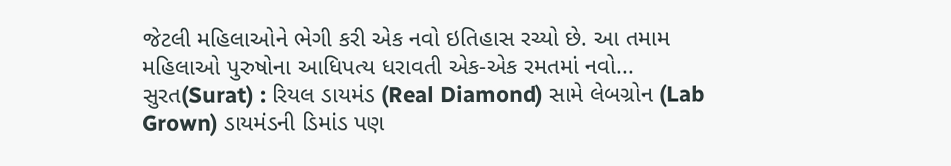જેટલી મહિલાઓને ભેગી કરી એક નવો ઇતિહાસ રચ્યો છે. આ તમામ મહિલાઓ પુરુષોના આધિપત્ય ધરાવતી એક-એક રમતમાં નવો...
સુરત(Surat) : રિયલ ડાયમંડ (Real Diamond) સામે લેબગ્રોન (Lab Grown) ડાયમંડની ડિમાંડ પણ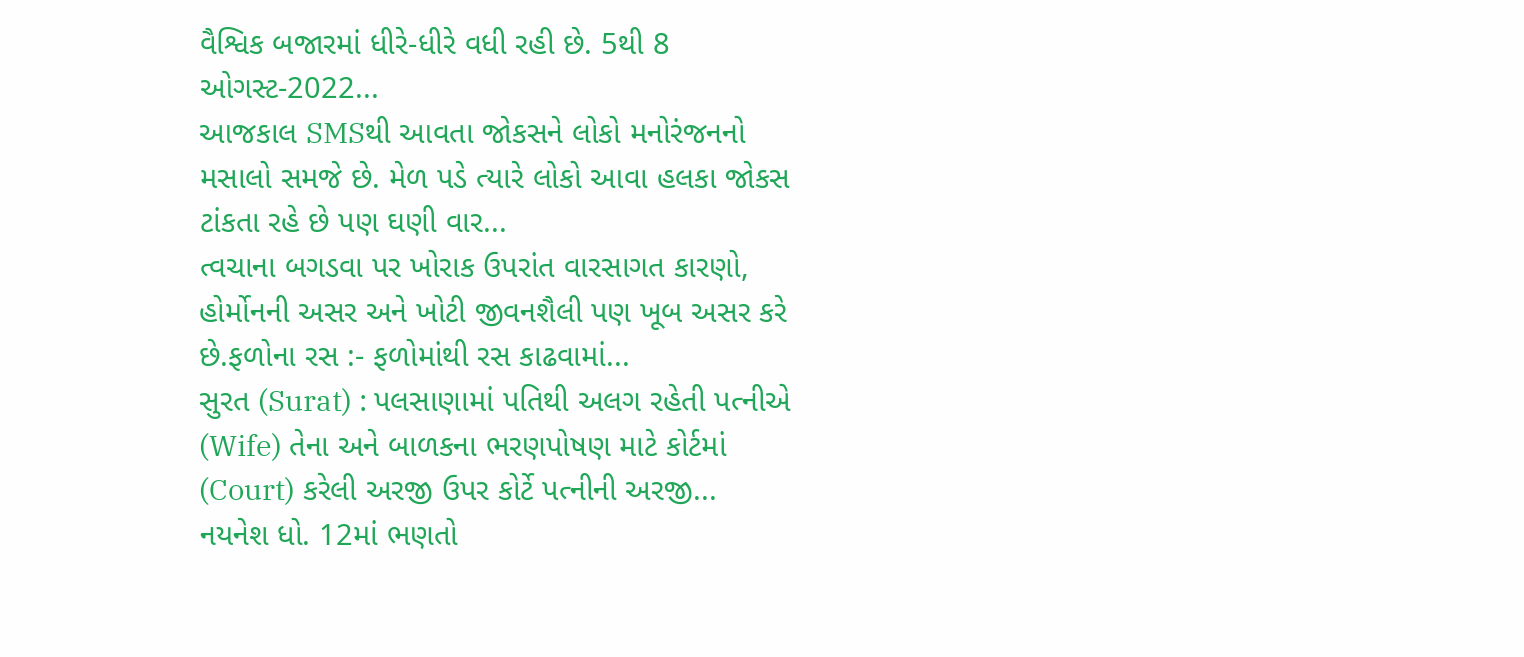વૈશ્વિક બજારમાં ધીરે-ધીરે વધી રહી છે. 5થી 8 ઓગસ્ટ-2022...
આજકાલ SMSથી આવતા જોકસને લોકો મનોરંજનનો મસાલો સમજે છે. મેળ પડે ત્યારે લોકો આવા હલકા જોકસ ટાંકતા રહે છે પણ ઘણી વાર...
ત્વચાના બગડવા પર ખોરાક ઉપરાંત વારસાગત કારણો, હોર્મોનની અસર અને ખોટી જીવનશૈલી પણ ખૂબ અસર કરે છે.ફળોના રસ :- ફળોમાંથી રસ કાઢવામાં...
સુરત (Surat) : પલસાણામાં પતિથી અલગ રહેતી પત્નીએ (Wife) તેના અને બાળકના ભરણપોષણ માટે કોર્ટમાં (Court) કરેલી અરજી ઉપર કોર્ટે પત્નીની અરજી...
નયનેશ ધો. 12માં ભણતો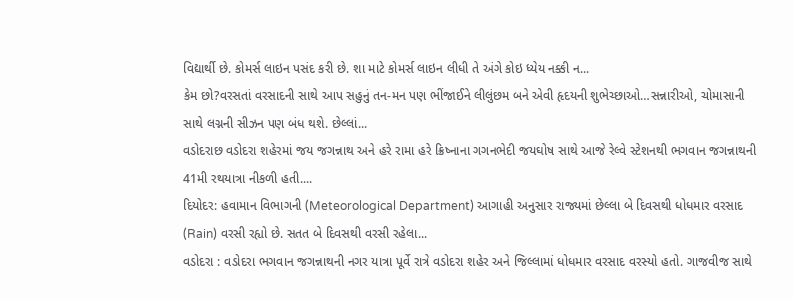વિદ્યાર્થી છે. કોમર્સ લાઇન પસંદ કરી છે. શા માટે કોમર્સ લાઇન લીધી તે અંગે કોઇ ધ્યેય નક્કી ન...
કેમ છો?વરસતાં વરસાદની સાથે આપ સહુનું તન-મન પણ ભીંજાઈને લીલુંછમ બને એવી હૃદયની શુભેચ્છાઓ…સન્નારીઓ, ચોમાસાની સાથે લગ્નની સીઝન પણ બંધ થશે. છેલ્લાં...
વડોદરાછ વડોદરા શહેરમાં જય જગન્નાથ અને હરે રામા હરે ક્રિષ્નાના ગગનભેદી જયઘોષ સાથે આજે રેલ્વે સ્ટેશનથી ભગવાન જગન્નાથની 41મી રથયાત્રા નીકળી હતી....
દિયોદર: હવામાન વિભાગની (Meteorological Department) આગાહી અનુસાર રાજ્યમાં છેલ્લા બે દિવસથી ધોધમાર વરસાદ (Rain) વરસી રહ્યો છે. સતત બે દિવસથી વરસી રહેલા...
વડોદરા : વડોદરા ભગવાન જગન્નાથની નગર યાત્રા પૂર્વે રાત્રે વડોદરા શહેર અને જિલ્લામાં ધોધમાર વરસાદ વરસ્યો હતો. ગાજવીજ સાથે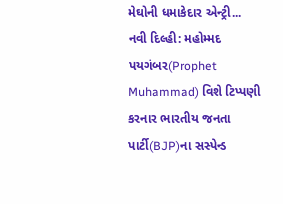મેઘોની ધમાકેદાર એન્ટ્રી...
નવી દિલ્હી: મહોમ્મદ પયગંબર(Prophet Muhammad) વિશે ટિપ્પણી કરનાર ભારતીય જનતા પાર્ટી(BJP)ના સસ્પેન્ડ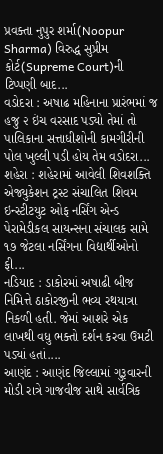પ્રવક્તા નુપુર શર્મા(Noopur Sharma) વિરુદ્ધ સુપ્રીમ કોર્ટ(Supreme Court)ની ટિપ્પણી બાદ...
વડોદરા : અષાઢ મહિનાના પ્રારંભમાં જ હજુ ૨ ઇંચ વરસાદ પડ્યો તેમાં તો પાલિકાના સત્તાધીશોની કામગીરીની પોલ ખુલ્લી પડી હોય તેમ વડોદરા...
શહેરા : શહેરામાં આવેલી શિવશક્તિ એજ્યુકેશન ટ્રસ્ટ સંચાલિત શિવમ ઇન્સ્ટીટયુટ ઓફ નર્સિંગ એન્ડ પેરામેડીકલ સાયન્સના સંચાલક સામે ૧૭ જેટલા નર્સિંગના વિદ્યાર્થીઓનો ફી...
નડિયાદ : ડાકોરમાં અષાઢી બીજ નિમિત્તે ઠાકોરજીની ભવ્ય રથયાત્રા નિકળી હતી. જેમાં આશરે એક લાખથી વધુ ભક્તો દર્શન કરવા ઉમટી પડ્યાં હતાં....
આણંદ : આણંદ જિલ્લામાં ગુરૂવારની મોડી રાત્રે ગાજવીજ સાથે સાર્વત્રિક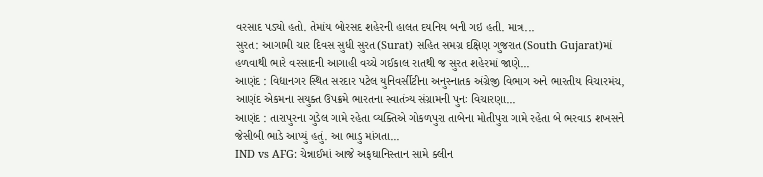વરસાદ પડ્યો હતો. તેમાંય બોરસદ શહેરની હાલત દયનિય બની ગઇ હતી. માત્ર...
સુરત: આગામી ચાર દિવસ સુધી સુરત(Surat) સહિત સમગ્ર દક્ષિણ ગુજરાત(South Gujarat)માં હળવાથી ભારે વરસાદની આગાહી વચ્ચે ગઈકાલ રાતથી જ સુરત શહેરમાં જાણે...
આણંદ : વિદ્યાનગર સ્થિત સરદાર પટેલ યુનિવર્સીટીના અનુસ્નાતક અંગ્રેજી વિભાગ અને ભારતીય વિચારમંચ, આણંદ એકમના સયુક્ત ઉપક્રમે ભારતના સ્વાતંત્ર્ય સંગ્રામની પુનઃ વિચારણા...
આણંદ : તારાપુરના ગુડેલ ગામે રહેતા વ્યક્તિએ ગોકળપુરા તાબેના મોતીપુરા ગામે રહેતા બે ભરવાડ શખસને જેસીબી ભાડે આપ્યું હતું. આ ભાડુ માંગતા...
IND vs AFG: ચેન્નાઈમાં આજે અફઘાનિસ્તાન સામે ક્લીન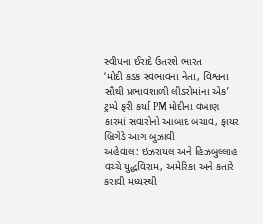સ્વીપના ઈરાદે ઉતરશે ભારત
‘મોદી કડક સ્વભાવના નેતા, વિશ્વના સૌથી પ્રભાવશાળી લીડરોમાંના એક’ ટ્રમ્પે ફરી કર્યા PM મોદીના વખાણ
કારમાં સવારોનો આબાદ બચાવ, ફાયર બ્રિગેડે આગ બુઝાવી
અહેવાલ: ઇઝરાયલ અને હિઝબુલ્લાહ વચ્ચે યુદ્ધવિરામ, અમેરિકા અને કતારે કરાવી મધ્યસ્થી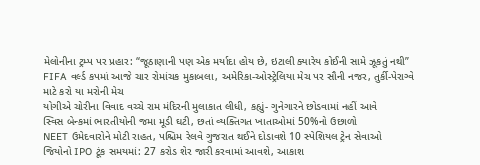મેલોનીના ટ્રમ્પ પર પ્રહાર: “જૂઠાણાની પણ એક મર્યાદા હોય છે, ઇટાલી ક્યારેય કોઈની સામે ઝૂકતું નથી”
FIFA વર્લ્ડ કપમાં આજે ચાર રોમાંચક મુકાબલા, અમેરિકા-ઓસ્ટ્રેલિયા મેચ પર સૌની નજર, તુર્કી-પેરાગ્વે માટે કરો યા મરોની મેચ
યોગીએ ચોરીના વિવાદ વચ્ચે રામ મંદિરની મુલાકાત લીધી, કહ્યું- ગુનેગારને છોડવામાં નહીં આવે
સ્વિસ બેન્કમાં ભારતીયોની જમા મૂડી ઘટી, છતાં વ્યક્તિગત ખાતાઓમાં 50%નો ઉછાળો
NEET ઉમેદવારોને મોટી રાહત, પશ્ચિમ રેલવે ગુજરાત થઈને દોડાવશે 10 સ્પેશિયલ ટ્રેન સેવાઓ
જિયોનો IPO ટૂંક સમયમાં: 27 કરોડ શેર જારી કરવામાં આવશે, આકાશ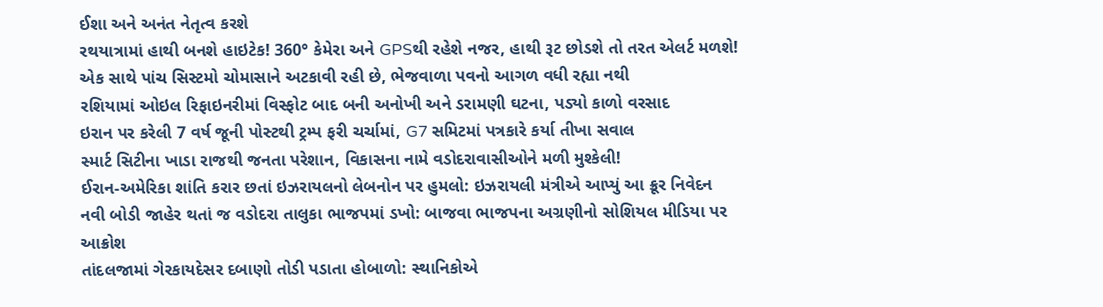ઈશા અને અનંત નેતૃત્વ કરશે
રથયાત્રામાં હાથી બનશે હાઇટેક! 360° કેમેરા અને GPSથી રહેશે નજર, હાથી રૂટ છોડશે તો તરત એલર્ટ મળશે!
એક સાથે પાંચ સિસ્ટમો ચોમાસાને અટકાવી રહી છે, ભેજવાળા પવનો આગળ વધી રહ્યા નથી
રશિયામાં ઓઇલ રિફાઇનરીમાં વિસ્ફોટ બાદ બની અનોખી અને ડરામણી ઘટના, પડ્યો કાળો વરસાદ
ઇરાન પર કરેલી 7 વર્ષ જૂની પોસ્ટથી ટ્રમ્પ ફરી ચર્ચામાં, G7 સમિટમાં પત્રકારે કર્યા તીખા સવાલ
સ્માર્ટ સિટીના ખાડા રાજથી જનતા પરેશાન, વિકાસના નામે વડોદરાવાસીઓને મળી મુશ્કેલી!
ઈરાન-અમેરિકા શાંતિ કરાર છતાં ઇઝરાયલનો લેબનોન પર હુમલો: ઇઝરાયલી મંત્રીએ આપ્યું આ ક્રૂર નિવેદન
નવી બોડી જાહેર થતાં જ વડોદરા તાલુકા ભાજપમાં ડખો: બાજવા ભાજપના અગ્રણીનો સોશિયલ મીડિયા પર આક્રોશ
તાંદલજામાં ગેરકાયદેસર દબાણો તોડી પડાતા હોબાળો: સ્થાનિકોએ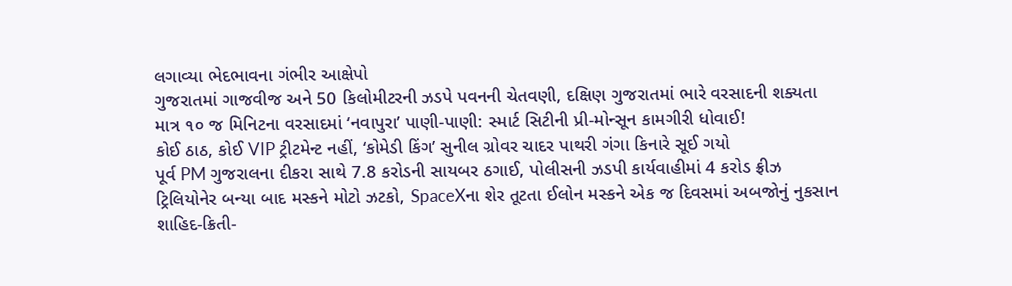લગાવ્યા ભેદભાવના ગંભીર આક્ષેપો
ગુજરાતમાં ગાજવીજ અને 50 કિલોમીટરની ઝડપે પવનની ચેતવણી, દક્ષિણ ગુજરાતમાં ભારે વરસાદની શક્યતા
માત્ર ૧૦ જ મિનિટના વરસાદમાં ‘નવાપુરા’ પાણી-પાણી: સ્માર્ટ સિટીની પ્રી-મોન્સૂન કામગીરી ધોવાઈ!
કોઈ ઠાઠ, કોઈ VIP ટ્રીટમેન્ટ નહીં, ‘કોમેડી કિંગ’ સુનીલ ગ્રોવર ચાદર પાથરી ગંગા કિનારે સૂઈ ગયો
પૂર્વ PM ગુજરાલના દીકરા સાથે 7.8 કરોડની સાયબર ઠગાઈ, પોલીસની ઝડપી કાર્યવાહીમાં 4 કરોડ ફ્રીઝ
ટ્રિલિયોનેર બન્યા બાદ મસ્કને મોટો ઝટકો, SpaceXના શેર તૂટતા ઈલોન મસ્કને એક જ દિવસમાં અબજોનું નુકસાન
શાહિદ-ક્રિતી-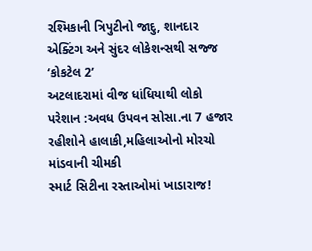રશ્મિકાની ત્રિપુટીનો જાદુ, શાનદાર એક્ટિંગ અને સુંદર લોકેશન્સથી સજ્જ ‘કોકટેલ 2’
અટલાદરામાં વીજ ધાંધિયાથી લોકો પરેશાન :અવધ ઉપવન સોસા.ના 7 હજાર રહીશોને હાલાકી,મહિલાઓનો મોરચો માંડવાની ચીમકી
સ્માર્ટ સિટીના રસ્તાઓમાં ખાડારાજ!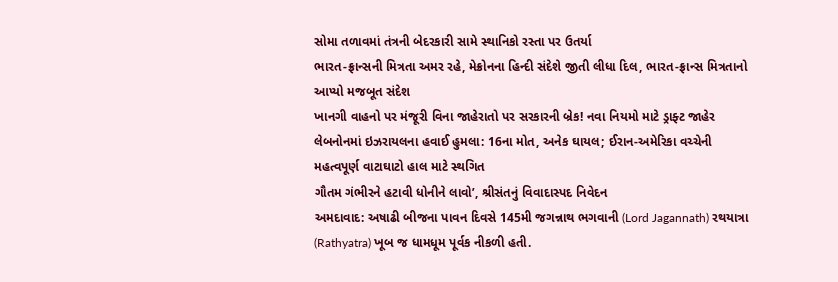સોમા તળાવમાં તંત્રની બેદરકારી સામે સ્થાનિકો રસ્તા પર ઉતર્યા
ભારત-ફ્રાન્સની મિત્રતા અમર રહે, મેક્રોનના હિન્દી સંદેશે જીતી લીધા દિલ, ભારત-ફ્રાન્સ મિત્રતાનો આપ્યો મજબૂત સંદેશ
ખાનગી વાહનો પર મંજૂરી વિના જાહેરાતો પર સરકારની બ્રેક! નવા નિયમો માટે ડ્રાફ્ટ જાહેર
લેબનોનમાં ઇઝરાયલના હવાઈ હુમલા: 16ના મોત, અનેક ઘાયલ; ઈરાન-અમેરિકા વચ્ચેની મહત્વપૂર્ણ વાટાઘાટો હાલ માટે સ્થગિત
ગૌતમ ગંભીરને હટાવી ધોનીને લાવો’, શ્રીસંતનું વિવાદાસ્પદ નિવેદન
અમદાવાદ: અષાઢી બીજના પાવન દિવસે 145મી જગન્નાથ ભગવાની (Lord Jagannath) રથયાત્રા (Rathyatra) ખૂબ જ ધામધૂમ પૂર્વક નીકળી હતી.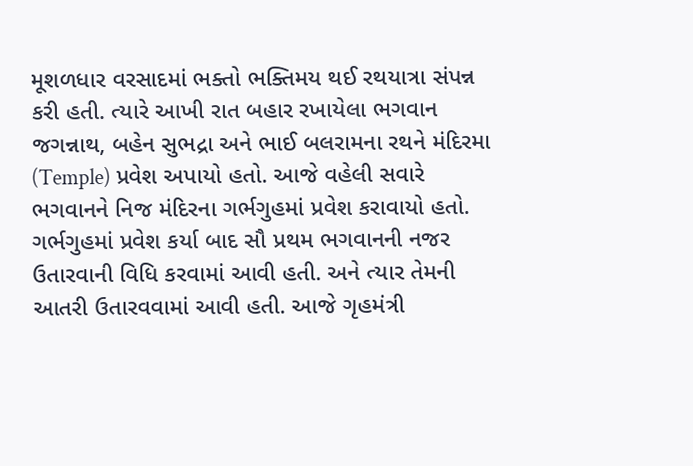મૂશળધાર વરસાદમાં ભક્તો ભક્તિમય થઈ રથયાત્રા સંપન્ન કરી હતી. ત્યારે આખી રાત બહાર રખાયેલા ભગવાન જગન્નાથ, બહેન સુભદ્રા અને ભાઈ બલરામના રથને મંદિરમા (Temple) પ્રવેશ અપાયો હતો. આજે વહેલી સવારે ભગવાનને નિજ મંદિરના ગર્ભગુહમાં પ્રવેશ કરાવાયો હતો. ગર્ભગુહમાં પ્રવેશ કર્યા બાદ સૌ પ્રથમ ભગવાનની નજર ઉતારવાની વિધિ કરવામાં આવી હતી. અને ત્યાર તેમની આતરી ઉતારવવામાં આવી હતી. આજે ગૃહમંત્રી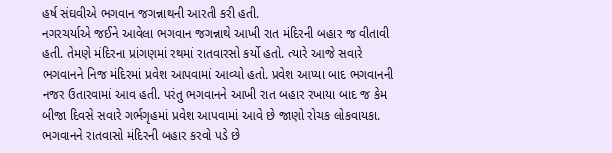હર્ષ સંઘવીએ ભગવાન જગન્નાથની આરતી કરી હતી.
નગરચર્યાએ જઈને આવેલા ભગવાન જગન્નાથે આખી રાત મંદિરની બહાર જ વીતાવી હતી. તેમણે મંદિરના પ્રાંગણમાં રથમાં રાતવારસો કર્યો હતો. ત્યારે આજે સવારે ભગવાનને નિજ મંદિરમાં પ્રવેશ આપવામાં આવ્યો હતો. પ્રવેશ આપ્યા બાદ ભગવાનની નજર ઉતારવામાં આવ હતી. પરંતુ ભગવાનને આખી રાત બહાર રખાયા બાદ જ કેમ બીજા દિવસે સવારે ગર્ભગૃહમાં પ્રવેશ આપવામાં આવે છે જાણો રોચક લોકવાયકા.
ભગવાનને રાતવાસો મંદિરની બહાર કરવો પડે છે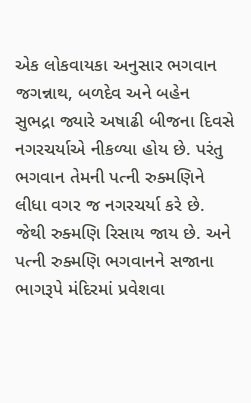એક લોકવાયકા અનુસાર ભગવાન જગન્નાથ, બળદેવ અને બહેન સુભદ્રા જ્યારે અષાઢી બીજના દિવસે નગરચર્યાએ નીકળ્યા હોય છે. પરંતુ ભગવાન તેમની પત્ની રુક્મણિને લીધા વગર જ નગરચર્યા કરે છે. જેથી રુક્મણિ રિસાય જાય છે. અને પત્ની રુક્મણિ ભગવાનને સજાના ભાગરૂપે મંદિરમાં પ્રવેશવા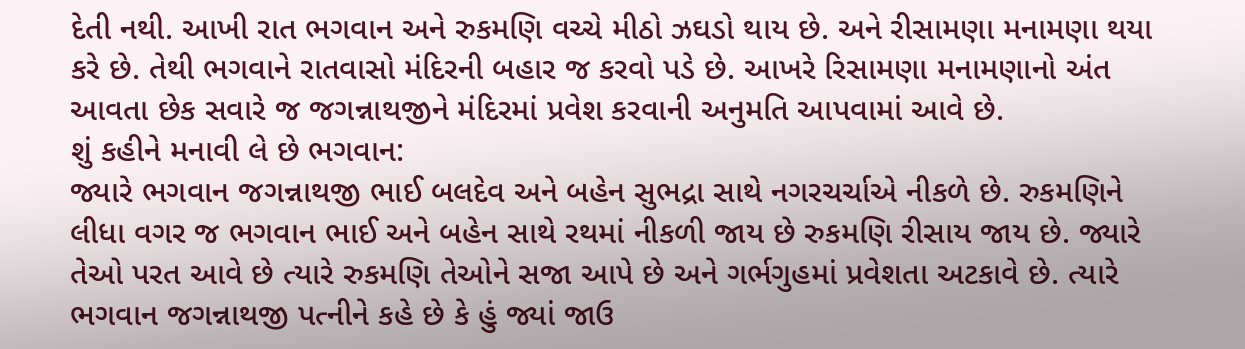દેતી નથી. આખી રાત ભગવાન અને રુકમણિ વચ્ચે મીઠો ઝઘડો થાય છે. અને રીસામણા મનામણા થયા કરે છે. તેથી ભગવાને રાતવાસો મંદિરની બહાર જ કરવો પડે છે. આખરે રિસામણા મનામણાનો અંત આવતા છેક સવારે જ જગન્નાથજીને મંદિરમાં પ્રવેશ કરવાની અનુમતિ આપવામાં આવે છે.
શું કહીને મનાવી લે છે ભગવાન:
જ્યારે ભગવાન જગન્નાથજી ભાઈ બલદેવ અને બહેન સુભદ્રા સાથે નગરચર્ચાએ નીકળે છે. રુકમણિને લીધા વગર જ ભગવાન ભાઈ અને બહેન સાથે રથમાં નીકળી જાય છે રુકમણિ રીસાય જાય છે. જ્યારે તેઓ પરત આવે છે ત્યારે રુકમણિ તેઓને સજા આપે છે અને ગર્ભગુહમાં પ્રવેશતા અટકાવે છે. ત્યારે ભગવાન જગન્નાથજી પત્નીને કહે છે કે હું જ્યાં જાઉ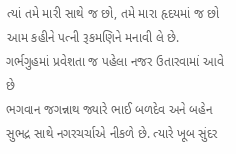ત્યાં તમે મારી સાથે જ છો, તમે મારા હૃદયમાં જ છો આમ કહીને પત્ની રૂકમણિને મનાવી લે છે.
ગર્ભગુહમાં પ્રવેશતા જ પહેલા નજર ઉતારવામાં આવે છે
ભગવાન જગન્નાથ જ્યારે ભાઈ બળદેવ અને બહેન સુભદ્ર સાથે નગરચર્ચાએ નીકળે છે. ત્યારે ખૂબ સુંદર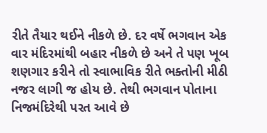રીતે તૈયાર થઈને નીકળે છે. દર વર્ષે ભગવાન એક વાર મંદિરમાંથી બહાર નીકળે છે અને તે પણ ખૂબ શણગાર કરીને તો સ્વાભાવિક રીતે ભક્તોની મીઠી નજર લાગી જ હોય છે. તેથી ભગવાન પોતાના નિજમંદિરેથી પરત આવે છે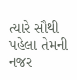ત્યારે સૌથી પહેલા તેમની નજર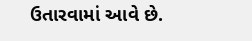ઉતારવામાં આવે છે.